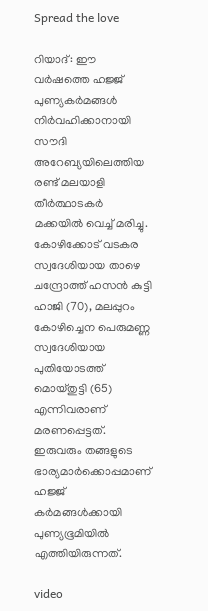Spread the love

റിയാദ്: ഈ വർഷത്തെ ഹജ്ജ് പുണ്യകർമങ്ങള്‍ നിർവഹിക്കാനായി സൗദി അറേബ്യയിലെത്തിയ രണ്ട് മലയാളി തീർത്ഥാടകർ മക്കയില്‍ വെച്ച്‌ മരിച്ചു. കോഴിക്കോട് വടകര സ്വദേശിയായ താഴെ ചന്ദ്രോത്ത് ഹസൻ കുട്ടി ഹാജി (70), മലപ്പുറം കോഴിച്ചെന പെരുമണ്ണ സ്വദേശിയായ പുതിയോടത്ത് മൊയ്തുട്ടി (65) എന്നിവരാണ് മരണപ്പെട്ടത്. ഇരുവരും തങ്ങളുടെ ഭാര്യമാർക്കൊപ്പമാണ് ഹജ്ജ് കർമങ്ങള്‍ക്കായി പുണ്യഭൂമിയില്‍ എത്തിയിരുന്നത്.

video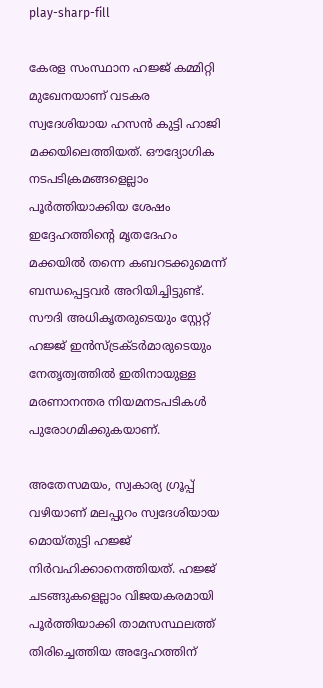play-sharp-fill

കേരള സംസ്ഥാന ഹജ്ജ് കമ്മിറ്റി മുഖേനയാണ് വടകര സ്വദേശിയായ ഹസൻ കുട്ടി ഹാജി മക്കയിലെത്തിയത്. ഔദ്യോഗിക നടപടിക്രമങ്ങളെല്ലാം പൂർത്തിയാക്കിയ ശേഷം ഇദ്ദേഹത്തിന്റെ മൃതദേഹം മക്കയില്‍ തന്നെ കബറടക്കുമെന്ന് ബന്ധപ്പെട്ടവർ അറിയിച്ചിട്ടുണ്ട്. സൗദി അധികൃതരുടെയും സ്റ്റേറ്റ് ഹജ്ജ് ഇൻസ്ട്രക്ടർമാരുടെയും നേതൃത്വത്തില്‍ ഇതിനായുള്ള മരണാനന്തര നിയമനടപടികള്‍ പുരോഗമിക്കുകയാണ്.

അതേസമയം, സ്വകാര്യ ഗ്രൂപ്പ് വഴിയാണ് മലപ്പുറം സ്വദേശിയായ മൊയ്തുട്ടി ഹജ്ജ് നിർവഹിക്കാനെത്തിയത്. ഹജ്ജ് ചടങ്ങുകളെല്ലാം വിജയകരമായി പൂർത്തിയാക്കി താമസസ്ഥലത്ത് തിരിച്ചെത്തിയ അദ്ദേഹത്തിന്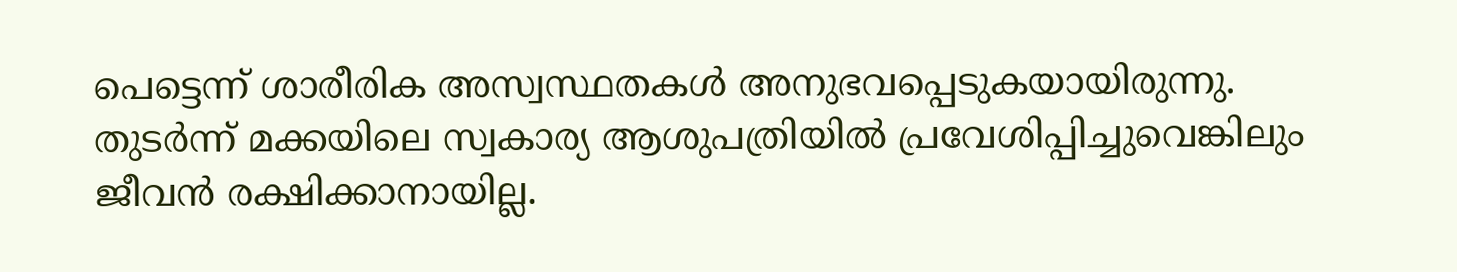പെട്ടെന്ന് ശാരീരിക അസ്വസ്ഥതകള്‍ അനുഭവപ്പെടുകയായിരുന്നു. തുടർന്ന് മക്കയിലെ സ്വകാര്യ ആശുപത്രിയില്‍ പ്രവേശിപ്പിച്ചുവെങ്കിലും ജീവൻ രക്ഷിക്കാനായില്ല.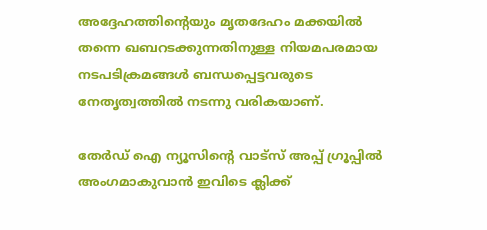അദ്ദേഹത്തിന്റെയും മൃതദേഹം മക്കയില്‍ തന്നെ ഖബറടക്കുന്നതിനുള്ള നിയമപരമായ നടപടിക്രമങ്ങള്‍ ബന്ധപ്പെട്ടവരുടെ നേതൃത്വത്തില്‍ നടന്നു വരികയാണ്.

തേർഡ് ഐ ന്യൂസിന്റെ വാട്സ് അപ്പ് ഗ്രൂപ്പിൽ അംഗമാകുവാൻ ഇവിടെ ക്ലിക്ക്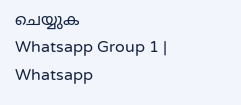ചെയ്യുക
Whatsapp Group 1 | Whatsapp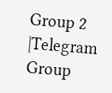Group 2 |Telegram Group